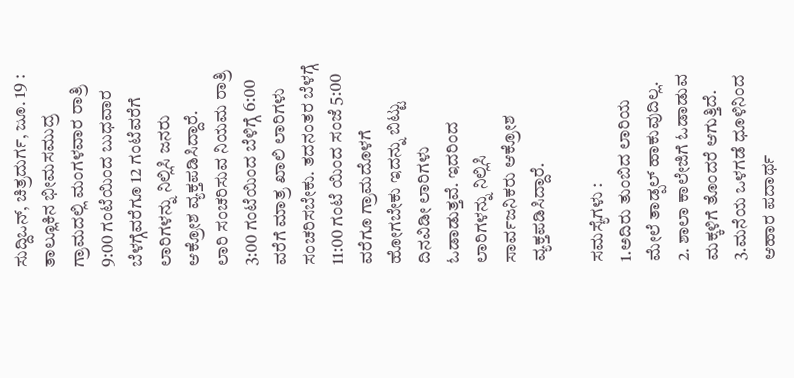ಸುದ್ದಿಒನ್, ಚಿತ್ರದುರ್ಗ, ಜೂ. 19 : ತಾಲ್ಲೂಕಿನ ಭೀಮಸಮುದ್ರ ಗ್ರಾಮದಲ್ಲಿ ಮಂಗಳವಾರ ರಾತ್ರಿ 9:00 ಗಂಟೆಯಿಂದ ಬುಧವಾರ ಬೆಳಗ್ಗೆವರೆಗೂ 12 ಗಂಟೆವರೆಗೆ ಲಾರಿಗಳನ್ನು ನಿಲ್ಲಿಸಿ ಜನರು ಆಕ್ರೋಶ ವ್ಯಕ್ತಪಡಿಸಿದ್ದಾರೆ.
ಲಾರಿ ಸಂಚರಿಸುವ ನಿಯಮ ರಾತ್ರಿ 3:00 ಗಂಟೆಯಿಂದ ಬೆಳಿಗ್ಗೆ 6:00 ವರೆಗೆ ಮಾತ್ರ ಖಾಲಿ ಲಾರಿಗಳು ಸಂಚರಿಸಬೇಕು. ತದನಂತರ ಬೆಳಗ್ಗೆ 11:00 ಗಂಟೆ ಯಿಂದ ಸಂಜೆ 5:00 ವರೆಗೂ ಗ್ರಾಮದೊಳಗೆ ಹೋಗಬೇಕು ಇದನ್ನು ಬಿಟ್ಟು ದಿನವಿಡೀ ಲಾರಿಗಳು ಓಡಾಡುತ್ತವೆ. ಇದರಿಂದ ಲಾರಿಗಳನ್ನು ನಿಲ್ಲಿಸಿ ಸಾರ್ವಜನಿಕರು ಆಕ್ರೋಶ ವ್ಯಕ್ತಪಡಿಸಿದ್ದಾರೆ.

ಸಮಸ್ಯೆಗಳು :
1.ಅದಿರು ತುಂಬಿದ ಲಾರಿಯ ಮೇಲೆ ತಾಡ್ಪಲ್ ಹಾಕುವುದಿಲ್ಲ.
2. ಶಾಲಾ ಕಾಲೇಜಿಗೆ ಓಡಾಡುವ ಮಕ್ಕಳಿಗೆ ತೊಂದರೆ ಆಗುತ್ತಿದೆ.
3.ಮನೆಯ ಒಳಗಡೆ ಧೂಳಿನಿಂದ ಆಹಾರ ಪದಾರ್ಥ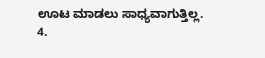ಊಟ ಮಾಡಲು ಸಾಧ್ಯವಾಗುತ್ತಿಲ್ಲ.
4.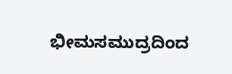ಭೀಮಸಮುದ್ರದಿಂದ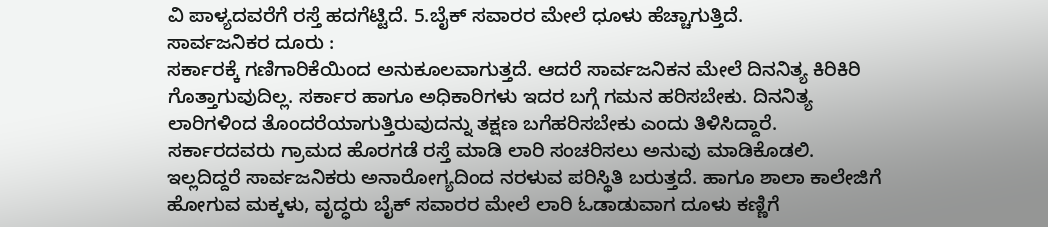ವಿ ಪಾಳ್ಯದವರೆಗೆ ರಸ್ತೆ ಹದಗೆಟ್ಟಿದೆ. 5.ಬೈಕ್ ಸವಾರರ ಮೇಲೆ ಧೂಳು ಹೆಚ್ಚಾಗುತ್ತಿದೆ.
ಸಾರ್ವಜನಿಕರ ದೂರು :
ಸರ್ಕಾರಕ್ಕೆ ಗಣಿಗಾರಿಕೆಯಿಂದ ಅನುಕೂಲವಾಗುತ್ತದೆ. ಆದರೆ ಸಾರ್ವಜನಿಕನ ಮೇಲೆ ದಿನನಿತ್ಯ ಕಿರಿಕಿರಿ ಗೊತ್ತಾಗುವುದಿಲ್ಲ. ಸರ್ಕಾರ ಹಾಗೂ ಅಧಿಕಾರಿಗಳು ಇದರ ಬಗ್ಗೆ ಗಮನ ಹರಿಸಬೇಕು. ದಿನನಿತ್ಯ ಲಾರಿಗಳಿಂದ ತೊಂದರೆಯಾಗುತ್ತಿರುವುದನ್ನು ತಕ್ಷಣ ಬಗೆಹರಿಸಬೇಕು ಎಂದು ತಿಳಿಸಿದ್ದಾರೆ.
ಸರ್ಕಾರದವರು ಗ್ರಾಮದ ಹೊರಗಡೆ ರಸ್ತೆ ಮಾಡಿ ಲಾರಿ ಸಂಚರಿಸಲು ಅನುವು ಮಾಡಿಕೊಡಲಿ. ಇಲ್ಲದಿದ್ದರೆ ಸಾರ್ವಜನಿಕರು ಅನಾರೋಗ್ಯದಿಂದ ನರಳುವ ಪರಿಸ್ಥಿತಿ ಬರುತ್ತದೆ. ಹಾಗೂ ಶಾಲಾ ಕಾಲೇಜಿಗೆ ಹೋಗುವ ಮಕ್ಕಳು, ವೃದ್ಧರು ಬೈಕ್ ಸವಾರರ ಮೇಲೆ ಲಾರಿ ಓಡಾಡುವಾಗ ದೂಳು ಕಣ್ಣಿಗೆ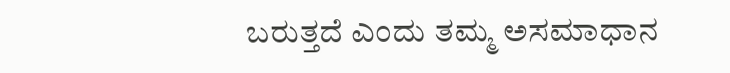ಬರುತ್ತದೆ ಎಂದು ತಮ್ಮ ಅಸಮಾಧಾನ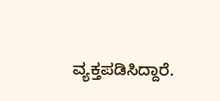ವ್ಯಕ್ತಪಡಿಸಿದ್ದಾರೆ.